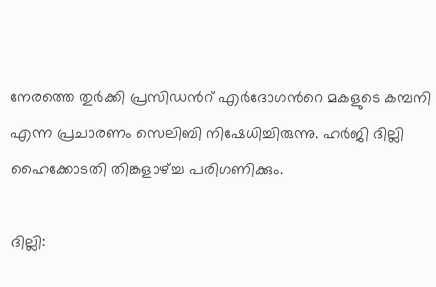നേരത്തെ തുർക്കി പ്രസിഡൻറ് എർദോഗൻറെ മകളുടെ കമ്പനി എന്ന പ്രചാരണം സെലിബി നിഷേധിച്ചിരുന്നു. ഹർജി ദില്ലി ഹൈക്കോടതി തിങ്കളാഴ്ച്ച പരിഗണിക്കും.

ദില്ലി: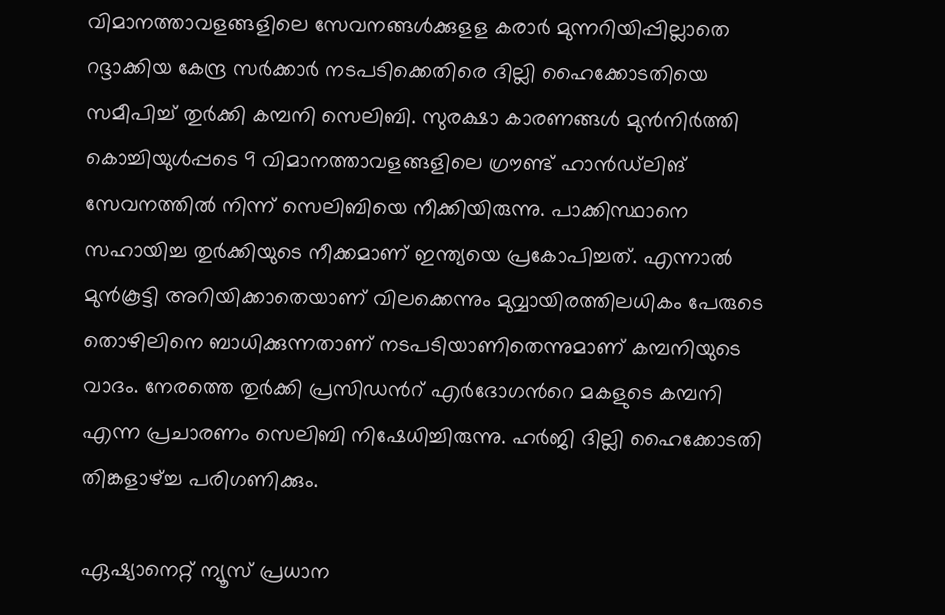വിമാനത്താവളങ്ങളിലെ സേവനങ്ങൾക്കുളള കരാർ മുന്നറിയിപ്പില്ലാതെ റദ്ദാക്കിയ കേന്ദ്ര സർക്കാർ നടപടിക്കെതിരെ ദില്ലി ഹൈക്കോടതിയെ സമീപിച്ച് തുർക്കി കമ്പനി സെലിബി. സുരക്ഷാ കാരണങ്ങൾ മുൻനിർത്തി കൊച്ചിയുൾപ്പടെ 9 വിമാനത്താവളങ്ങളിലെ ഗ്രൗണ്ട് ഹാൻഡ്‍ലിങ് സേവനത്തിൽ നിന്ന് സെലിബിയെ നീക്കിയിരുന്നു. പാക്കിസ്ഥാനെ സഹായിച്ച തുർക്കിയുടെ നീക്കമാണ് ഇന്ത്യയെ പ്രകോപിച്ചത്. എന്നാൽ മുൻകൂട്ടി അറിയിക്കാതെയാണ് വിലക്കെന്നും മുവ്വായിരത്തിലധികം പേരുടെ തൊഴിലിനെ ബാധിക്കുന്നതാണ് നടപടിയാണിതെന്നുമാണ് കമ്പനിയുടെ വാദം. നേരത്തെ തുർക്കി പ്രസിഡൻറ് എർദോഗൻറെ മകളുടെ കമ്പനി എന്ന പ്രചാരണം സെലിബി നിഷേധിച്ചിരുന്നു. ഹർജി ദില്ലി ഹൈക്കോടതി തിങ്കളാഴ്ച്ച പരിഗണിക്കും.

ഏഷ്യാനെറ്റ് ന്യൂസ് പ്രധാന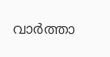വാർത്താ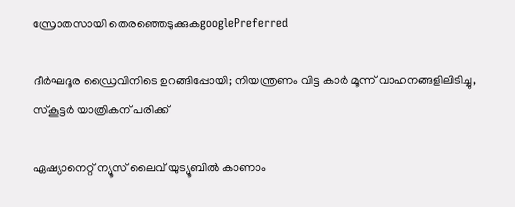സ്രോതസായി തെരഞ്ഞെടുക്കുകgooglePreferred

ദീർഘദൂര ഡ്രൈവിനിടെ ഉറങ്ങിപ്പോയി; നിയന്ത്രണം വിട്ട കാർ മൂന്ന് വാഹനങ്ങളിലിടിച്ചു, സ്കൂട്ടർ യാത്രികന് പരിക്ക്

ഏഷ്യാനെറ്റ് ന്യൂസ് ലൈവ് യുട്യൂബിൽ കാണാം